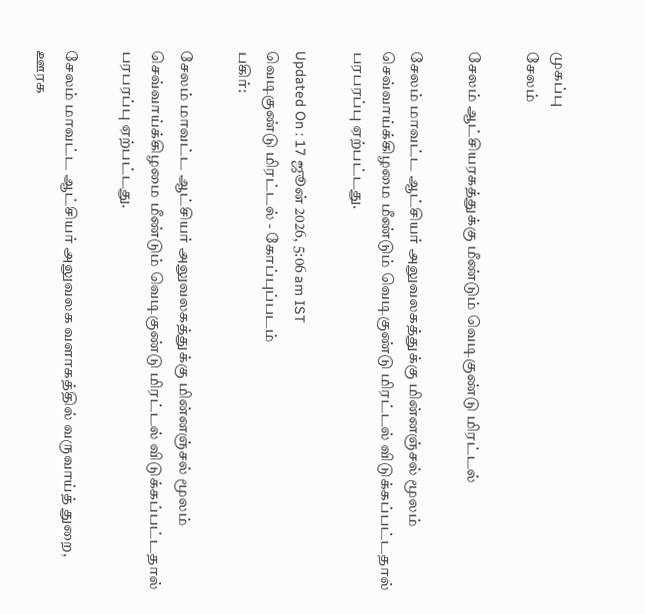முகப்பு
சேலம்

சேலம் ஆட்சியரகத்துக்கு மீண்டும் வெடிகுண்டு மிரட்டல்

சேலம் மாவட்ட ஆட்சியர் அலுவலகத்துக்கு மின்னஞ்சல் மூலம் செவ்வாய்க்கிழமை மீண்டும் வெடிகுண்டு மிரட்டல் விடுக்கப்பட்டதால் பரபரப்பு ஏற்பட்டது.

Updated On : 17 ஜூன் 2026, 5:06 am IST
வெடிகுண்டு மிரட்டல் - கோப்புப்படம்
பகிர்:

சேலம் மாவட்ட ஆட்சியர் அலுவலகத்துக்கு மின்னஞ்சல் மூலம் செவ்வாய்க்கிழமை மீண்டும் வெடிகுண்டு மிரட்டல் விடுக்கப்பட்டதால் பரபரப்பு ஏற்பட்டது.

சேலம் மாவட்ட ஆட்சியர் அலுவலக வளாகத்தில் வருவாய்த் துறை, ஊரக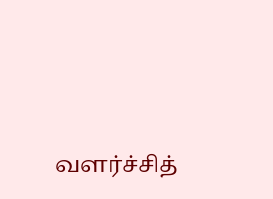வளர்ச்சித்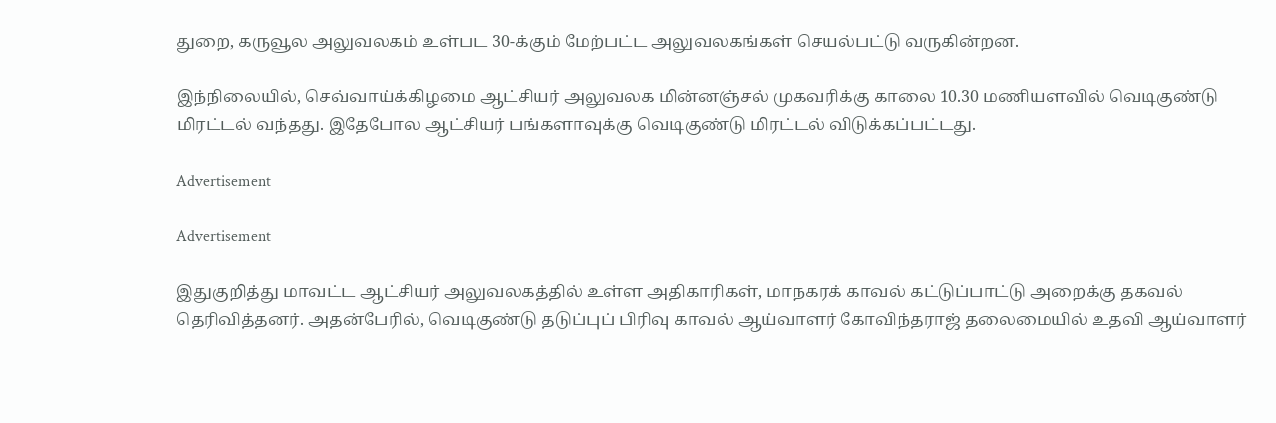துறை, கருவூல அலுவலகம் உள்பட 30-க்கும் மேற்பட்ட அலுவலகங்கள் செயல்பட்டு வருகின்றன.

இந்நிலையில், செவ்வாய்க்கிழமை ஆட்சியர் அலுவலக மின்னஞ்சல் முகவரிக்கு காலை 10.30 மணியளவில் வெடிகுண்டு மிரட்டல் வந்தது. இதேபோல ஆட்சியர் பங்களாவுக்கு வெடிகுண்டு மிரட்டல் விடுக்கப்பட்டது.

Advertisement

Advertisement

இதுகுறித்து மாவட்ட ஆட்சியர் அலுவலகத்தில் உள்ள அதிகாரிகள், மாநகரக் காவல் கட்டுப்பாட்டு அறைக்கு தகவல் தெரிவித்தனர். அதன்பேரில், வெடிகுண்டு தடுப்புப் பிரிவு காவல் ஆய்வாளர் கோவிந்தராஜ் தலைமையில் உதவி ஆய்வாளர்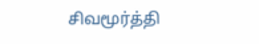சிவமூர்த்தி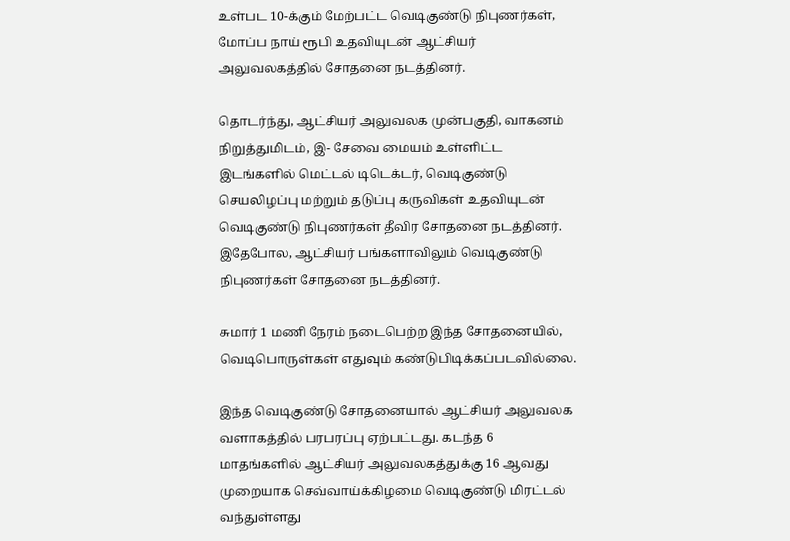உள்பட 10-க்கும் மேற்பட்ட வெடிகுண்டு நிபுணர்கள், மோப்ப நாய் ரூபி உதவியுடன் ஆட்சியர் அலுவலகத்தில் சோதனை நடத்தினர்.

தொடர்ந்து, ஆட்சியர் அலுவலக முன்பகுதி, வாகனம் நிறுத்துமிடம், இ- சேவை மையம் உள்ளிட்ட இடங்களில் மெட்டல் டிடெக்டர், வெடிகுண்டு செயலிழப்பு மற்றும் தடுப்பு கருவிகள் உதவியுடன் வெடிகுண்டு நிபுணர்கள் தீவிர சோதனை நடத்தினர். இதேபோல, ஆட்சியர் பங்களாவிலும் வெடிகுண்டு நிபுணர்கள் சோதனை நடத்தினர்.

சுமார் 1 மணி நேரம் நடைபெற்ற இந்த சோதனையில், வெடிபொருள்கள் எதுவும் கண்டுபிடிக்கப்படவில்லை.

இந்த வெடிகுண்டு சோதனையால் ஆட்சியர் அலுவலக வளாகத்தில் பரபரப்பு ஏற்பட்டது. கடந்த 6 மாதங்களில் ஆட்சியர் அலுவலகத்துக்கு 16 ஆவது முறையாக செவ்வாய்க்கிழமை வெடிகுண்டு மிரட்டல் வந்துள்ளது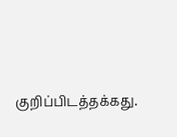குறிப்பிடத்தக்கது.